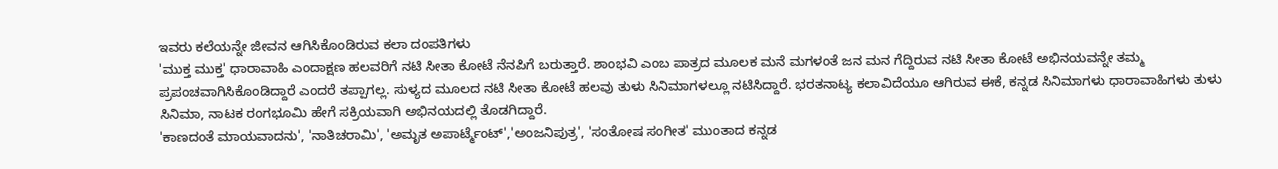ಇವರು ಕಲೆಯನ್ನೇ ಜೀವನ ಆಗಿಸಿಕೊಂಡಿರುವ ಕಲಾ ದಂಪತಿಗಳು
'ಮುಕ್ತ ಮುಕ್ತ' ಧಾರಾವಾಹಿ ಎಂದಾಕ್ಷಣ ಹಲವರಿಗೆ ನಟಿ ಸೀತಾ ಕೋಟೆ ನೆನಪಿಗೆ ಬರುತ್ತಾರೆ. ಶಾಂಭವಿ ಎಂಬ ಪಾತ್ರದ ಮೂಲಕ ಮನೆ ಮಗಳಂತೆ ಜನ ಮನ ಗೆದ್ದಿರುವ ನಟಿ ಸೀತಾ ಕೋಟೆ ಅಭಿನಯವನ್ನೇ ತಮ್ಮ ಪ್ರಪಂಚವಾಗಿಸಿಕೊಂಡಿದ್ದಾರೆ ಎಂದರೆ ತಪ್ಪಾಗಲ್ಲ. ಸುಳ್ಯದ ಮೂಲದ ನಟಿ ಸೀತಾ ಕೋಟೆ ಹಲವು ತುಳು ಸಿನಿಮಾಗಳಲ್ಲೂ ನಟಿಸಿದ್ದಾರೆ. ಭರತನಾಟ್ಯ ಕಲಾವಿದೆಯೂ ಆಗಿರುವ ಈಕೆ, ಕನ್ನಡ ಸಿನಿಮಾಗಳು ಧಾರಾವಾಹಿಗಳು ತುಳು ಸಿನಿಮಾ, ನಾಟಕ ರಂಗಭೂಮಿ ಹೇಗೆ ಸಕ್ರಿಯವಾಗಿ ಅಭಿನಯದಲ್ಲಿ ತೊಡಗಿದ್ದಾರೆ.
'ಕಾಣದಂತೆ ಮಾಯವಾದನು', 'ನಾತಿಚರಾಮಿ', 'ಅಮೃತ ಅಪಾರ್ಟ್ಮೆಂಟ್','ಅಂಜನಿಪುತ್ರ', 'ಸಂತೋಷ ಸಂಗೀತ' ಮುಂತಾದ ಕನ್ನಡ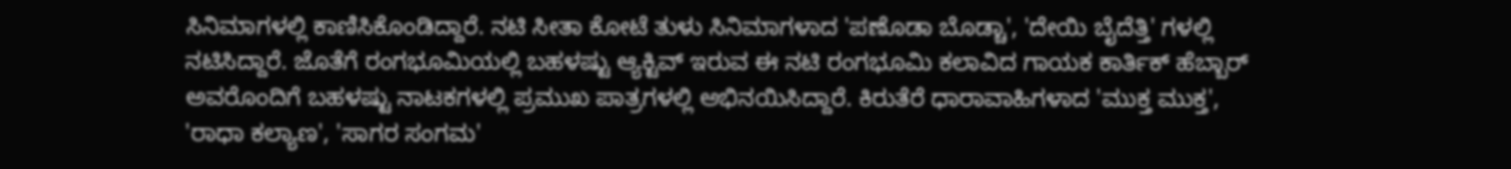ಸಿನಿಮಾಗಳಲ್ಲಿ ಕಾಣಿಸಿಕೊಂಡಿದ್ದಾರೆ. ನಟಿ ಸೀತಾ ಕೋಟೆ ತುಳು ಸಿನಿಮಾಗಳಾದ 'ಪಣೊಡಾ ಬೊಡ್ಚಾ', 'ದೇಯಿ ಬೈದೆತ್ತಿ' ಗಳಲ್ಲಿ ನಟಿಸಿದ್ದಾರೆ. ಜೊತೆಗೆ ರಂಗಭೂಮಿಯಲ್ಲಿ ಬಹಳಷ್ಟು ಆ್ಯಕ್ಟಿವ್ ಇರುವ ಈ ನಟಿ ರಂಗಭೂಮಿ ಕಲಾವಿದ ಗಾಯಕ ಕಾರ್ತಿಕ್ ಹೆಬ್ಬಾರ್ ಅವರೊಂದಿಗೆ ಬಹಳಷ್ಟು ನಾಟಕಗಳಲ್ಲಿ ಪ್ರಮುಖ ಪಾತ್ರಗಳಲ್ಲಿ ಅಭಿನಯಿಸಿದ್ದಾರೆ. ಕಿರುತೆರೆ ಧಾರಾವಾಹಿಗಳಾದ 'ಮುಕ್ತ ಮುಕ್ತ', 'ರಾಧಾ ಕಲ್ಯಾಣ', 'ಸಾಗರ ಸಂಗಮ'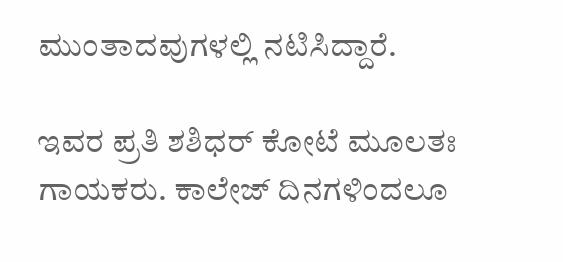ಮುಂತಾದವುಗಳಲ್ಲಿ ನಟಿಸಿದ್ದಾರೆ.

ಇವರ ಪ್ರತಿ ಶಶಿಧರ್ ಕೋಟೆ ಮೂಲತಃ ಗಾಯಕರು. ಕಾಲೇಜ್ ದಿನಗಳಿಂದಲೂ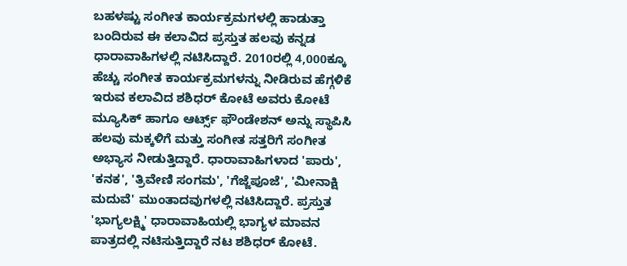ಬಹಳಷ್ಟು ಸಂಗೀತ ಕಾರ್ಯಕ್ರಮಗಳಲ್ಲಿ ಹಾಡುತ್ತಾ ಬಂದಿರುವ ಈ ಕಲಾವಿದ ಪ್ರಸ್ತುತ ಹಲವು ಕನ್ನಡ ಧಾರಾವಾಹಿಗಳಲ್ಲಿ ನಟಿಸಿದ್ದಾರೆ. 2010ರಲ್ಲಿ 4,000ಕ್ಕೂ ಹೆಚ್ಚು ಸಂಗೀತ ಕಾರ್ಯಕ್ರಮಗಳನ್ನು ನೀಡಿರುವ ಹೆಗ್ಗಳಿಕೆ ಇರುವ ಕಲಾವಿದ ಶಶಿಧರ್ ಕೋಟೆ ಅವರು ಕೋಟೆ ಮ್ಯೂಸಿಕ್ ಹಾಗೂ ಆರ್ಟ್ಸ್ ಫೌಂಡೇಶನ್ ಅನ್ನು ಸ್ಥಾಪಿಸಿ ಹಲವು ಮಕ್ಕಳಿಗೆ ಮತ್ತು ಸಂಗೀತ ಸತ್ತರಿಗೆ ಸಂಗೀತ ಅಭ್ಯಾಸ ನೀಡುತ್ತಿದ್ದಾರೆ. ಧಾರಾವಾಹಿಗಳಾದ 'ಪಾರು', 'ಕನಕ', 'ತ್ರಿವೇಣಿ ಸಂಗಮ', 'ಗೆಜ್ಜೆಪೂಜೆ', 'ಮೀನಾಕ್ಷಿ ಮದುವೆ' ಮುಂತಾದವುಗಳಲ್ಲಿ ನಟಿಸಿದ್ದಾರೆ. ಪ್ರಸ್ತುತ 'ಭಾಗ್ಯಲಕ್ಷ್ಮಿ' ಧಾರಾವಾಹಿಯಲ್ಲಿ ಭಾಗ್ಯಳ ಮಾವನ ಪಾತ್ರದಲ್ಲಿ ನಟಿಸುತ್ತಿದ್ದಾರೆ ನಟ ಶಶಿಧರ್ ಕೋಟೆ.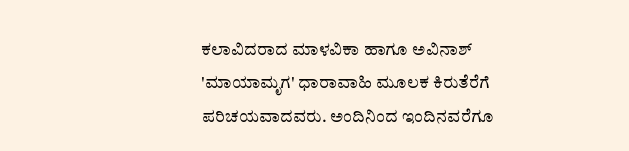ಕಲಾವಿದರಾದ ಮಾಳವಿಕಾ ಹಾಗೂ ಅವಿನಾಶ್ 'ಮಾಯಾಮೃಗ' ಧಾರಾವಾಹಿ ಮೂಲಕ ಕಿರುತೆರೆಗೆ ಪರಿಚಯವಾದವರು. ಅಂದಿನಿಂದ ಇಂದಿನವರೆಗೂ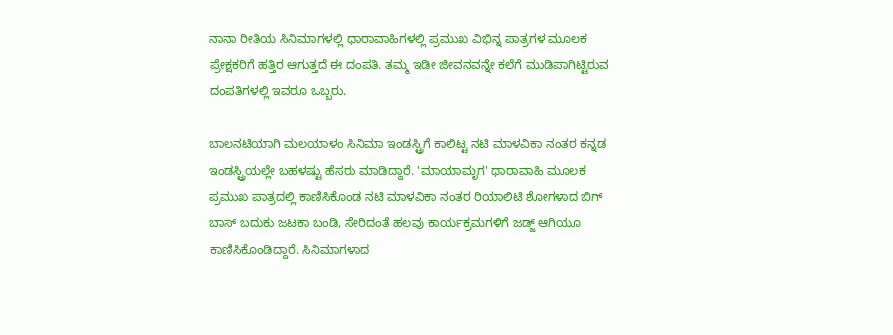ನಾನಾ ರೀತಿಯ ಸಿನಿಮಾಗಳಲ್ಲಿ ಧಾರಾವಾಹಿಗಳಲ್ಲಿ ಪ್ರಮುಖ ವಿಭಿನ್ನ ಪಾತ್ರಗಳ ಮೂಲಕ ಪ್ರೇಕ್ಷಕರಿಗೆ ಹತ್ತಿರ ಆಗುತ್ತದೆ ಈ ದಂಪತಿ. ತಮ್ಮ ಇಡೀ ಜೀವನವನ್ನೇ ಕಲೆಗೆ ಮುಡಿಪಾಗಿಟ್ಟಿರುವ ದಂಪತಿಗಳಲ್ಲಿ ಇವರೂ ಒಬ್ಬರು.

ಬಾಲನಟಿಯಾಗಿ ಮಲಯಾಳಂ ಸಿನಿಮಾ ಇಂಡಸ್ಟ್ರಿಗೆ ಕಾಲಿಟ್ಟ ನಟಿ ಮಾಳವಿಕಾ ನಂತರ ಕನ್ನಡ ಇಂಡಸ್ಟ್ರಿಯಲ್ಲೇ ಬಹಳಷ್ಟು ಹೆಸರು ಮಾಡಿದ್ದಾರೆ. 'ಮಾಯಾಮೃಗ' ಧಾರಾವಾಹಿ ಮೂಲಕ ಪ್ರಮುಖ ಪಾತ್ರದಲ್ಲಿ ಕಾಣಿಸಿಕೊಂಡ ನಟಿ ಮಾಳವಿಕಾ ನಂತರ ರಿಯಾಲಿಟಿ ಶೋಗಳಾದ ಬಿಗ್ ಬಾಸ್ ಬದುಕು ಜಟಕಾ ಬಂಡಿ, ಸೇರಿದಂತೆ ಹಲವು ಕಾರ್ಯಕ್ರಮಗಳಿಗೆ ಜಡ್ಜ್ ಆಗಿಯೂ ಕಾಣಿಸಿಕೊಂಡಿದ್ದಾರೆ. ಸಿನಿಮಾಗಳಾದ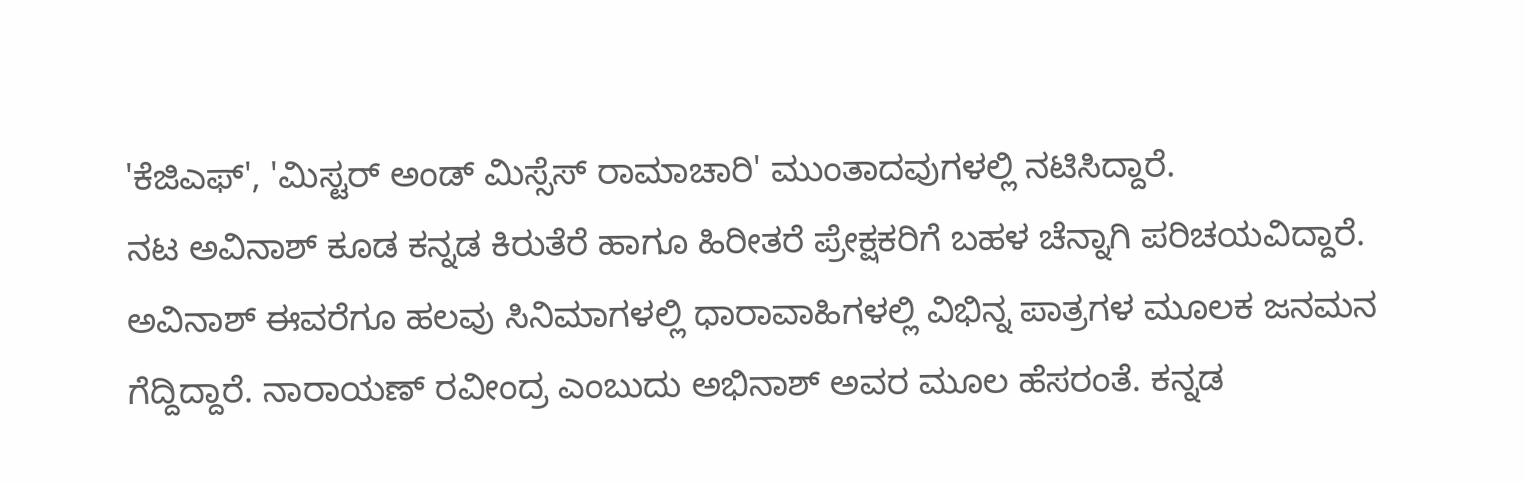'ಕೆಜಿಎಫ್', 'ಮಿಸ್ಟರ್ ಅಂಡ್ ಮಿಸ್ಸೆಸ್ ರಾಮಾಚಾರಿ' ಮುಂತಾದವುಗಳಲ್ಲಿ ನಟಿಸಿದ್ದಾರೆ.
ನಟ ಅವಿನಾಶ್ ಕೂಡ ಕನ್ನಡ ಕಿರುತೆರೆ ಹಾಗೂ ಹಿರೀತರೆ ಪ್ರೇಕ್ಷಕರಿಗೆ ಬಹಳ ಚೆನ್ನಾಗಿ ಪರಿಚಯವಿದ್ದಾರೆ. ಅವಿನಾಶ್ ಈವರೆಗೂ ಹಲವು ಸಿನಿಮಾಗಳಲ್ಲಿ ಧಾರಾವಾಹಿಗಳಲ್ಲಿ ವಿಭಿನ್ನ ಪಾತ್ರಗಳ ಮೂಲಕ ಜನಮನ ಗೆದ್ದಿದ್ದಾರೆ. ನಾರಾಯಣ್ ರವೀಂದ್ರ ಎಂಬುದು ಅಭಿನಾಶ್ ಅವರ ಮೂಲ ಹೆಸರಂತೆ. ಕನ್ನಡ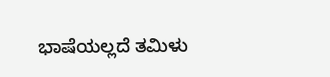ಭಾಷೆಯಲ್ಲದೆ ತಮಿಳು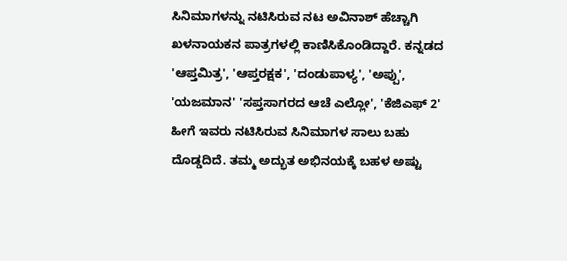ಸಿನಿಮಾಗಳನ್ನು ನಟಿಸಿರುವ ನಟ ಅವಿನಾಶ್ ಹೆಚ್ಚಾಗಿ ಖಳನಾಯಕನ ಪಾತ್ರಗಳಲ್ಲಿ ಕಾಣಿಸಿಕೊಂಡಿದ್ದಾರೆ. ಕನ್ನಡದ 'ಆಪ್ತಮಿತ್ರ', 'ಆಪ್ತರಕ್ಷಕ', 'ದಂಡುಪಾಳ್ಯ', 'ಅಪ್ಪು', 'ಯಜಮಾನ' 'ಸಪ್ತಸಾಗರದ ಆಚೆ ಎಲ್ಲೋ', 'ಕೆಜಿಎಫ್ 2' ಹೀಗೆ ಇವರು ನಟಿಸಿರುವ ಸಿನಿಮಾಗಳ ಸಾಲು ಬಹು ದೊಡ್ಡದಿದೆ. ತಮ್ಮ ಅದ್ಭುತ ಅಭಿನಯಕ್ಕೆ ಬಹಳ ಅಷ್ಟು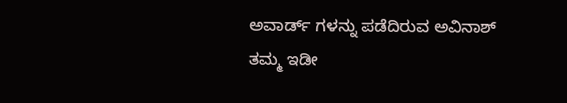ಅವಾರ್ಡ್ ಗಳನ್ನು ಪಡೆದಿರುವ ಅವಿನಾಶ್ ತಮ್ಮ ಇಡೀ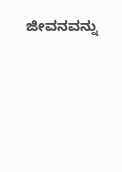ಜೀವನವನ್ನು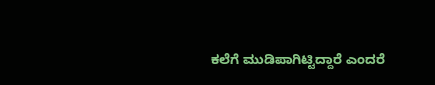ಕಲೆಗೆ ಮುಡಿಪಾಗಿಟ್ಟಿದ್ದಾರೆ ಎಂದರೆ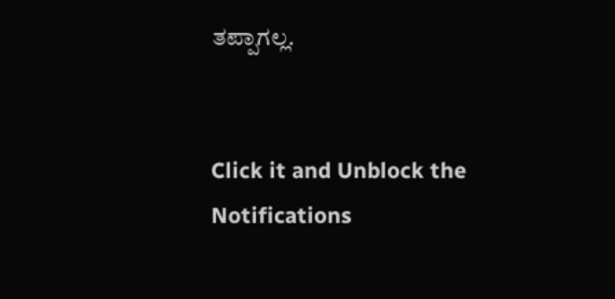ತಪ್ಪಾಗಲ್ಲ.


Click it and Unblock the Notifications